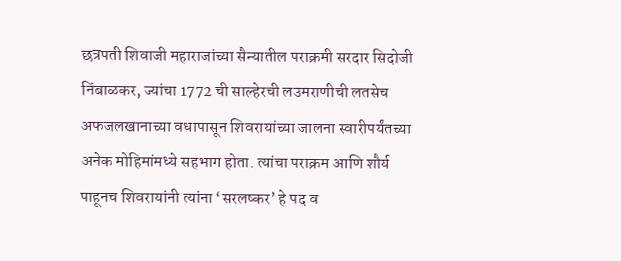छत्रपती शिवाजी महाराजांच्या सैन्यातील पराक्रमी सरदार सिदोजी निंबाळकर, ज्यांचा 1772 ची साल्हेरची लउमराणीची लतसेच अफजलखानाच्या वधापासून शिवरायांच्या जालना स्वारीपर्यंतच्या अनेक मोहिमांमध्ये सहभाग होता. त्यांचा पराक्रम आणि शौर्य पाहूनच शिवरायांनी त्यांना ‘सरलष्कर’ हे पद व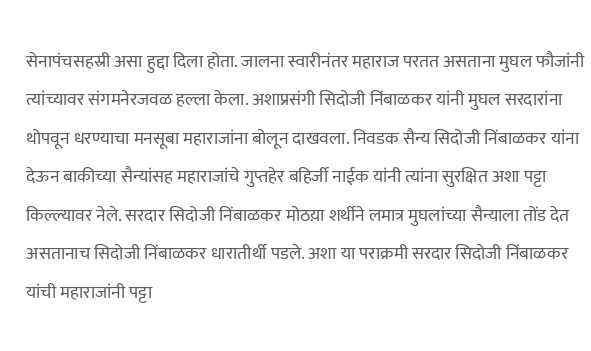सेनापंचसहस्री असा हुद्दा दिला होता. जालना स्वारीनंतर महाराज परतत असताना मुघल फौजांनी त्यांच्यावर संगमनेरजवळ हल्ला केला. अशाप्रसंगी सिदोजी निंबाळकर यांनी मुघल सरदारांना थोपवून धरण्याचा मनसूबा महाराजांना बोलून दाखवला. निवडक सैन्य सिदोजी निंबाळकर यांना देऊन बाकीच्या सैन्यांसह महाराजांचे गुप्तहेर बहिर्जी नाईक यांनी त्यांना सुरक्षित अशा पट्टा किल्ल्यावर नेले. सरदार सिदोजी निंबाळकर मोठय़ा शर्थीने लमात्र मुघलांच्या सैन्याला तोंड देत असतानाच सिदोजी निंबाळकर धारातीर्थी पडले. अशा या पराक्रमी सरदार सिदोजी निंबाळकर यांची महाराजांनी पट्टा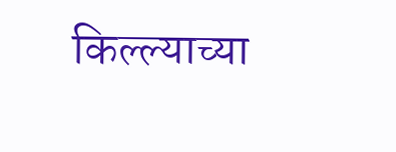किल्ल्याच्या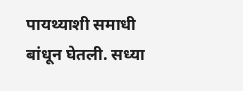पायथ्याशी समाधी बांधून घेतली. सध्या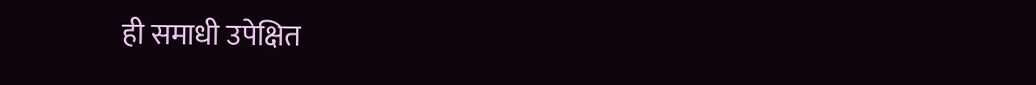ही समाधी उपेक्षित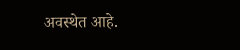अवस्थेत आहे.